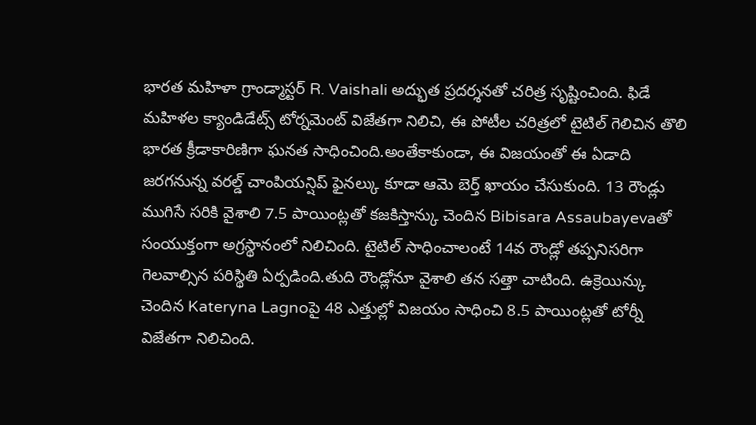భారత మహిళా గ్రాండ్మాస్టర్ R. Vaishali అద్భుత ప్రదర్శనతో చరిత్ర సృష్టించింది. ఫిడే మహిళల క్యాండిడేట్స్ టోర్నమెంట్ విజేతగా నిలిచి, ఈ పోటీల చరిత్రలో టైటిల్ గెలిచిన తొలి భారత క్రీడాకారిణిగా ఘనత సాధించింది.అంతేకాకుండా, ఈ విజయంతో ఈ ఏడాది జరగనున్న వరల్డ్ చాంపియన్షిప్ ఫైనల్కు కూడా ఆమె బెర్త్ ఖాయం చేసుకుంది. 13 రౌండ్లు ముగిసే సరికి వైశాలి 7.5 పాయింట్లతో కజకిస్తాన్కు చెందిన Bibisara Assaubayevaతో సంయుక్తంగా అగ్రస్థానంలో నిలిచింది. టైటిల్ సాధించాలంటే 14వ రౌండ్లో తప్పనిసరిగా గెలవాల్సిన పరిస్థితి ఏర్పడింది.తుది రౌండ్లోనూ వైశాలి తన సత్తా చాటింది. ఉక్రెయిన్కు చెందిన Kateryna Lagnoపై 48 ఎత్తుల్లో విజయం సాధించి 8.5 పాయింట్లతో టోర్నీ విజేతగా నిలిచింది.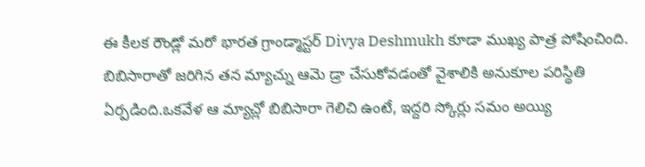ఈ కీలక రౌండ్లో మరో భారత గ్రాండ్మాస్టర్ Divya Deshmukh కూడా ముఖ్య పాత్ర పోషించింది. బిబిసారాతో జరిగిన తన మ్యాచ్ను ఆమె డ్రా చేసుకోవడంతో వైశాలికి అనుకూల పరిస్థితి ఏర్పడింది.ఒకవేళ ఆ మ్యాచ్లో బిబిసారా గెలిచి ఉంటే, ఇద్దరి స్కోర్లు సమం అయ్యి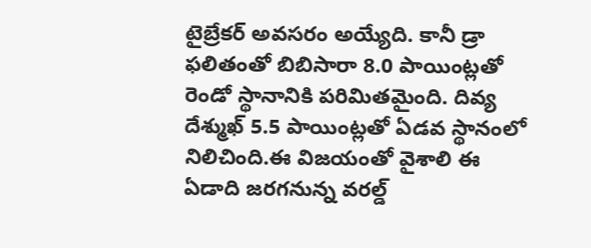టైబ్రేకర్ అవసరం అయ్యేది. కానీ డ్రా ఫలితంతో బిబిసారా 8.0 పాయింట్లతో రెండో స్థానానికి పరిమితమైంది. దివ్య దేశ్ముఖ్ 5.5 పాయింట్లతో ఏడవ స్థానంలో నిలిచింది.ఈ విజయంతో వైశాలి ఈ ఏడాది జరగనున్న వరల్డ్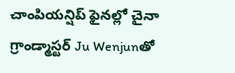చాంపియన్షిప్ ఫైనల్లో చైనా గ్రాండ్మాస్టర్ Ju Wenjunతో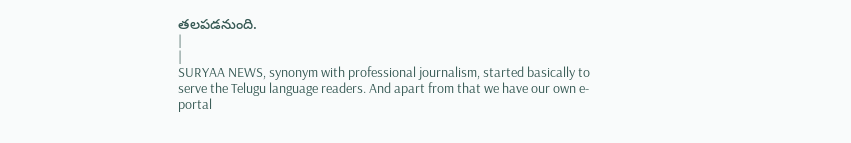తలపడనుంది.
|
|
SURYAA NEWS, synonym with professional journalism, started basically to serve the Telugu language readers. And apart from that we have our own e-portal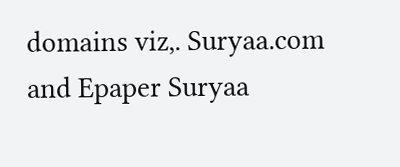domains viz,. Suryaa.com and Epaper Suryaa